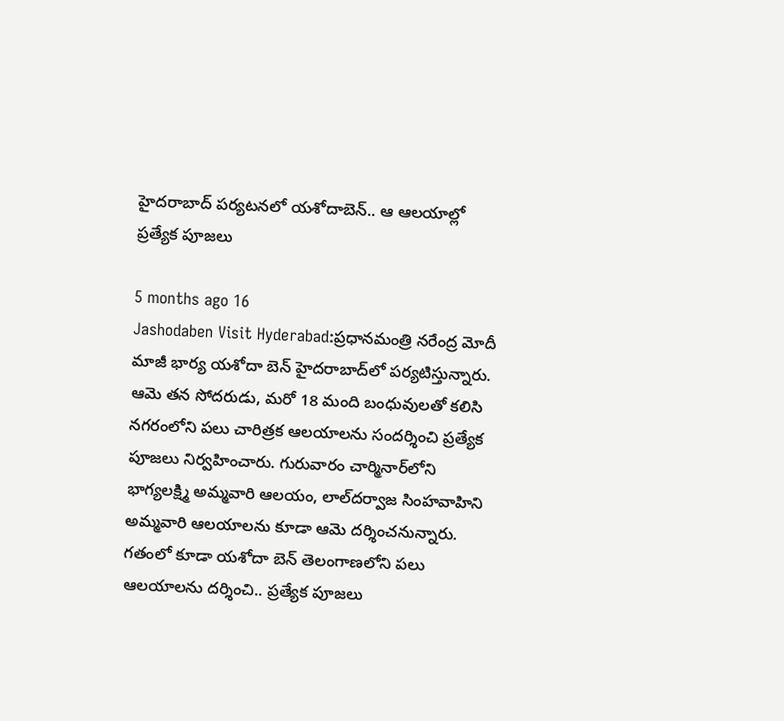హైదరాబాద్ పర్యటనలో యశోదాబెన్.. ఆ ఆలయాల్లో ప్రత్యేక పూజలు

5 months ago 16
Jashodaben Visit Hyderabad:ప్రధానమంత్రి నరేంద్ర మోదీ మాజీ భార్య యశోదా బెన్ హైదరాబాద్‌లో పర్యటిస్తున్నారు. ఆమె తన సోదరుడు, మరో 18 మంది బంధువులతో కలిసి నగరంలోని పలు చారిత్రక ఆలయాలను సందర్శించి ప్రత్యేక పూజలు నిర్వహించారు. గురువారం చార్మినార్‌లోని భాగ్యలక్ష్మి అమ్మవారి ఆలయం, లాల్‌దర్వాజ సింహవాహిని అమ్మవారి ఆలయాలను కూడా ఆమె దర్శించనున్నారు. గతంలో కూడా యశోదా బెన్ తెలంగాణలోని పలు ఆలయాలను దర్శించి.. ప్రత్యేక పూజలు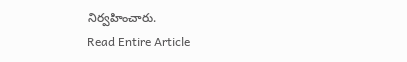నిర్వహించారు.
Read Entire Article